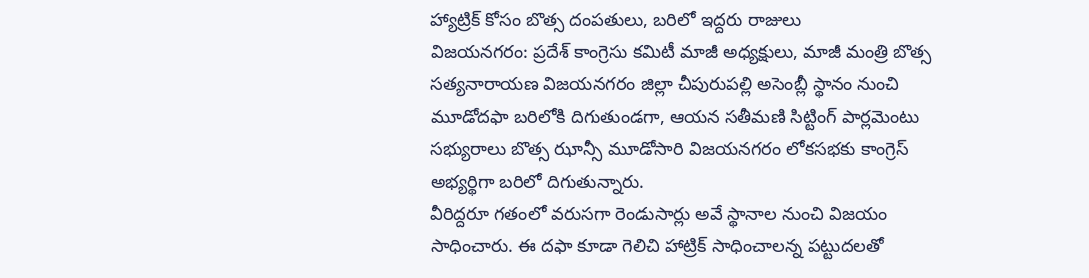హ్యాట్రిక్ కోసం బొత్స దంపతులు, బరిలో ఇద్దరు రాజులు
విజయనగరం: ప్రదేశ్ కాంగ్రెసు కమిటీ మాజీ అధ్యక్షులు, మాజీ మంత్రి బొత్స సత్యనారాయణ విజయనగరం జిల్లా చీపురుపల్లి అసెంబ్లీ స్థానం నుంచి మూడోదఫా బరిలోకి దిగుతుండగా, ఆయన సతీమణి సిట్టింగ్ పార్లమెంటు సభ్యురాలు బొత్స ఝాన్సీ మూడోసారి విజయనగరం లోకసభకు కాంగ్రెస్ అభ్యర్థిగా బరిలో దిగుతున్నారు.
వీరిద్దరూ గతంలో వరుసగా రెండుసార్లు అవే స్థానాల నుంచి విజయం సాధించారు. ఈ దఫా కూడా గెలిచి హాట్రిక్ సాధించాలన్న పట్టుదలతో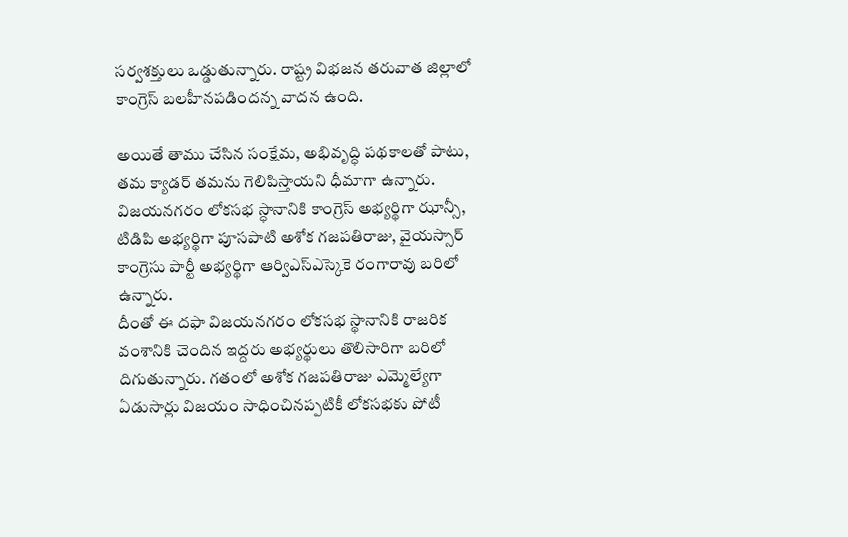సర్వశక్తులు ఒడ్డుతున్నారు. రాష్ట్ర విభజన తరువాత జిల్లాలో కాంగ్రెస్ బలహీనపడిందన్న వాదన ఉంది.

అయితే తాము చేసిన సంక్షేమ, అభివృద్ధి పథకాలతో పాటు, తమ క్యాడర్ తమను గెలిపిస్తాయని ధీమాగా ఉన్నారు. విజయనగరం లోకసభ స్ధానానికి కాంగ్రెస్ అభ్యర్థిగా ఝాన్సీ, టిడిపి అభ్యర్థిగా పూసపాటి అశోక గజపతిరాజు, వైయస్సార్ కాంగ్రెసు పార్టీ అభ్యర్థిగా ఆర్విఎస్ఎస్కెకె రంగారావు బరిలో ఉన్నారు.
దీంతో ఈ దఫా విజయనగరం లోకసభ స్థానానికి రాజరిక వంశానికి చెందిన ఇద్దరు అభ్యర్థులు తొలిసారిగా బరిలో దిగుతున్నారు. గతంలో అశోక గజపతిరాజు ఎమ్మెల్యేగా ఏడుసార్లు విజయం సాధించినప్పటికీ లోకసభకు పోటీ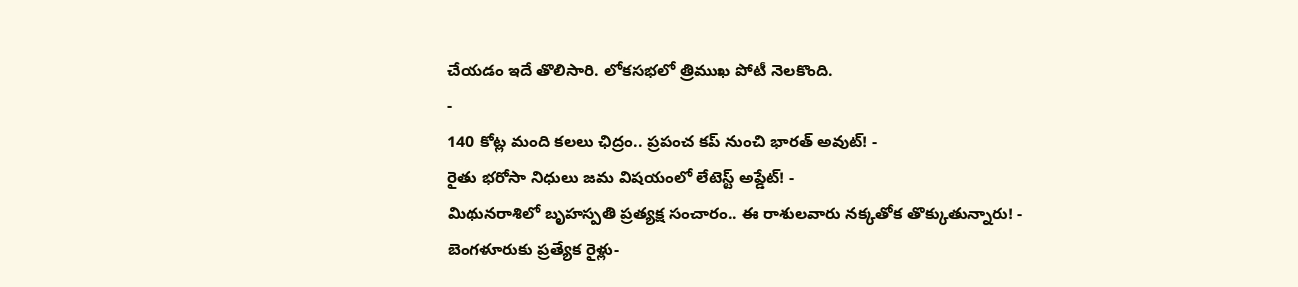చేయడం ఇదే తొలిసారి. లోకసభలో త్రిముఖ పోటీ నెలకొంది.
-
140 కోట్ల మంది కలలు ఛిద్రం.. ప్రపంచ కప్ నుంచి భారత్ అవుట్! -
రైతు భరోసా నిధులు జమ విషయంలో లేటెస్ట్ అప్డేట్! -
మిథునరాశిలో బృహస్పతి ప్రత్యక్ష సంచారం.. ఈ రాశులవారు నక్కతోక తొక్కుతున్నారు! -
బెంగళూరుకు ప్రత్యేక రైళ్లు-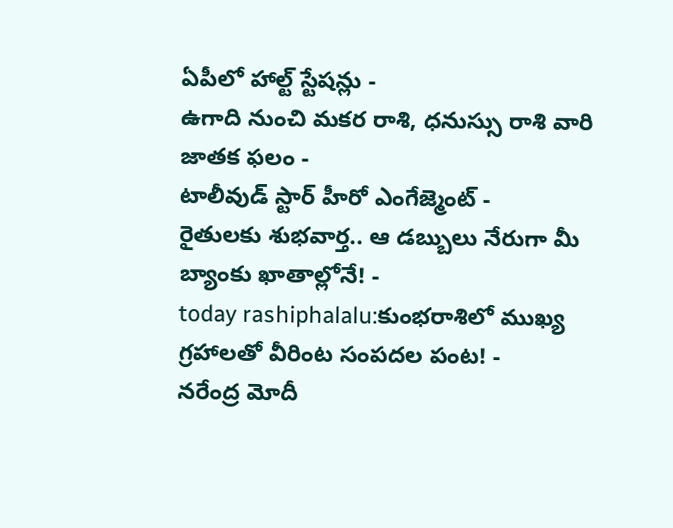ఏపీలో హాల్ట్ స్టేషన్లు -
ఉగాది నుంచి మకర రాశి, ధనుస్సు రాశి వారి జాతక ఫలం -
టాలీవుడ్ స్టార్ హీరో ఎంగేజ్మెంట్ -
రైతులకు శుభవార్త.. ఆ డబ్బులు నేరుగా మీ బ్యాంకు ఖాతాల్లోనే! -
today rashiphalalu:కుంభరాశిలో ముఖ్య గ్రహాలతో వీరింట సంపదల పంట! -
నరేంద్ర మోదీ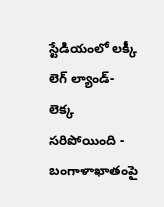స్టేడియంలో లక్కీ లెగ్ ల్యాండ్- లెక్క సరిపోయింది -
బంగాళాఖాతంపై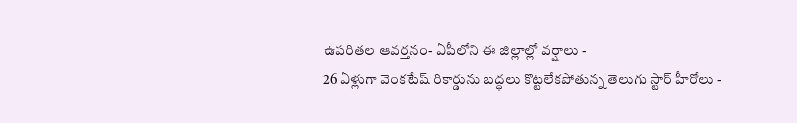ఉపరితల ఆవర్తనం- ఏపీలోని ఈ జిల్లాల్లో వర్షాలు -
26 ఏళ్లుగా వెంకటేష్ రికార్డును బద్ధలు కొట్టలేకపోతున్న తెలుగు స్టార్ హీరోలు -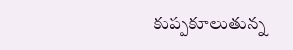కుప్పకూలుతున్న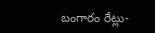బంగారం రేట్లు-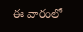ఈ వారంలో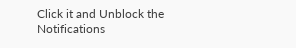Click it and Unblock the Notifications